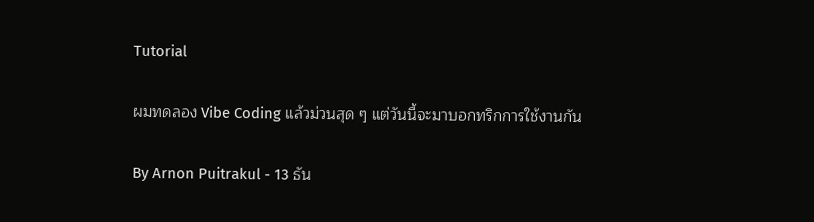Tutorial

ผมทดลอง Vibe Coding แล้วม่วนสุด ๆ แต่วันนี้จะมาบอกทริกการใช้งานกัน

By Arnon Puitrakul - 13 ธัน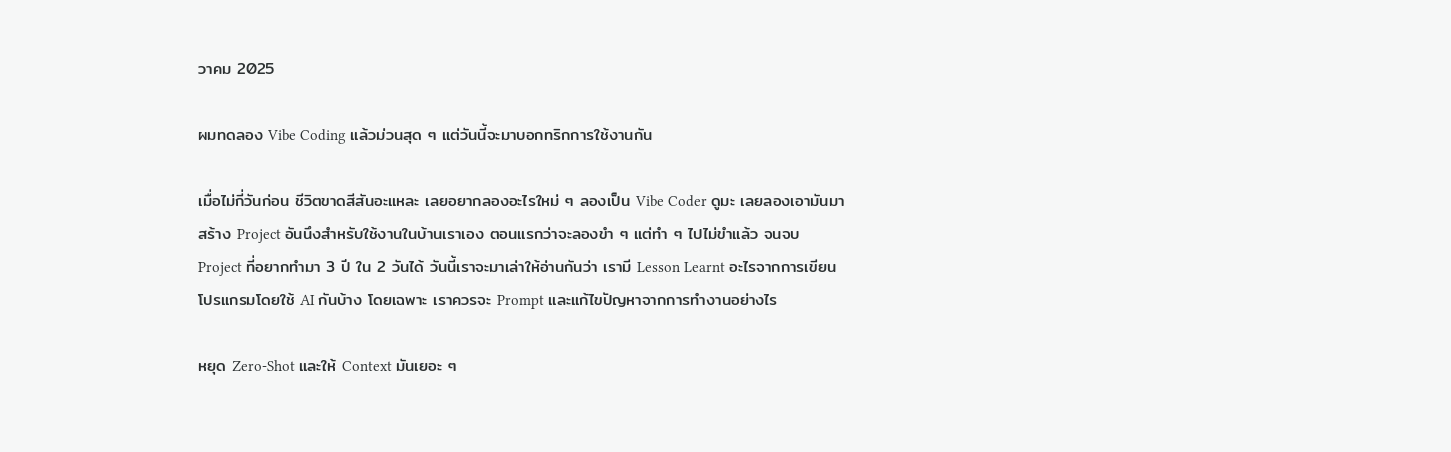วาคม 2025

ผมทดลอง Vibe Coding แล้วม่วนสุด ๆ แต่วันนี้จะมาบอกทริกการใช้งานกัน

เมื่อไม่กี่วันก่อน ชีวิตขาดสีสันอะแหละ เลยอยากลองอะไรใหม่ ๆ ลองเป็น Vibe Coder ดูมะ เลยลองเอามันมาสร้าง Project อันนึงสำหรับใช้งานในบ้านเราเอง ตอนแรกว่าจะลองขำ ๆ แต่ทำ ๆ ไปไม่ขำแล้ว จนจบ Project ที่อยากทำมา 3 ปี ใน 2 วันได้ วันนี้เราจะมาเล่าให้อ่านกันว่า เรามี Lesson Learnt อะไรจากการเขียนโปรแกรมโดยใช้ AI กันบ้าง โดยเฉพาะ เราควรจะ Prompt และแก้ไขปัญหาจากการทำงานอย่างไร

หยุด Zero-Shot และให้ Context มันเยอะ ๆ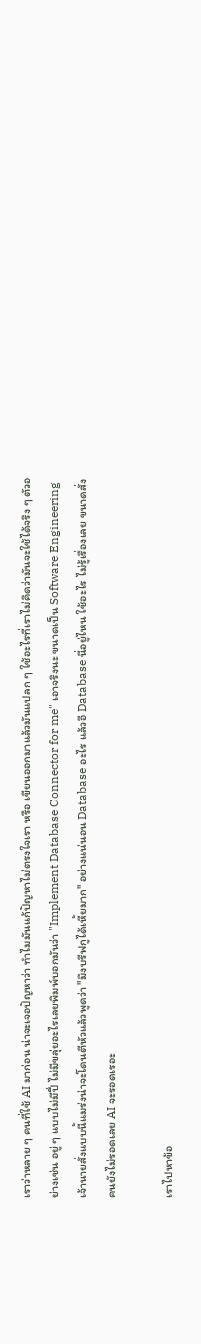เราว่าหลาย ๆ คนที่ใช้ AI มาก่อน น่าจะเจอปัญหาว่า ทำไมมันแก้ปัญหาไม่ตรงใจเรา หรือ เขียนออกมาแล้วมันแปลก ๆ ใช้อะไรที่เราไม่คิดว่ามันจะใช้ได้จริง ๆ ตัวอย่างเช่น อยู่ ๆ แบบไม่มีปี่ ไม่มีขลุ่ยอะไรเลยพิมพ์บอกมันว่า "Implement Database Connector for me" เอาจริงนะ ขนาดเป็น Software Engineering เจ้านายสั่งแบบนี้แมร่งน่าจะโดนตีหัวแล้วพูดว่า "มึงบรีฟกูได้เหี้ยมาก" อย่างแน่นอน Database อะไร แล้วอี Database นี่อยู่ไหน ใช้อะไร ไม่รู้เรื่องเลย ขนาดสั่งคนยังไม่รอดเลย AI จะรอดเรอะ

เราไปหาข้อ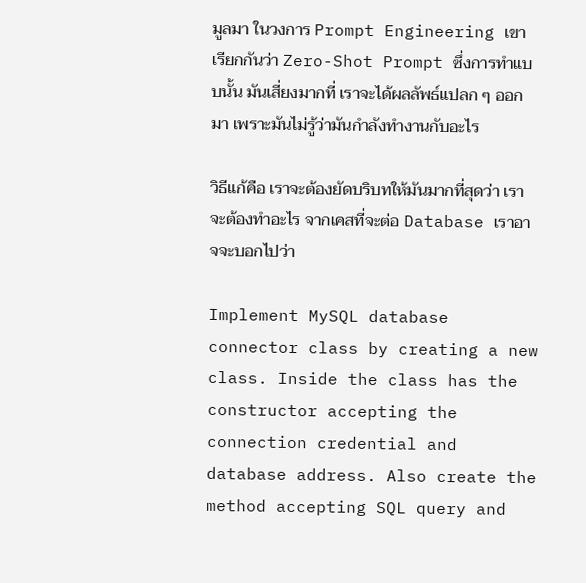มูลมา ในวงการ Prompt Engineering เขาเรียกกันว่า Zero-Shot Prompt ซึ่งการทำแบบนั้น มันเสี่ยงมากที่ เราจะได้ผลลัพธ์แปลก ๆ ออกมา เพราะมันไม่รู้ว่ามันกำลังทำงานกับอะไร

วิธีแก้คือ เราจะต้องยัดบริบทให้มันมากที่สุดว่า เราจะต้องทำอะไร จากเคสที่จะต่อ Database เราอาจจะบอกไปว่า

Implement MySQL database connector class by creating a new class. Inside the class has the constructor accepting the connection credential and database address. Also create the method accepting SQL query and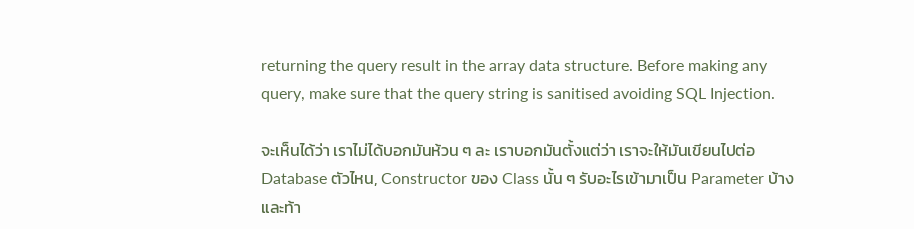returning the query result in the array data structure. Before making any query, make sure that the query string is sanitised avoiding SQL Injection.

จะเห็นได้ว่า เราไม่ได้บอกมันห้วน ๆ ละ เราบอกมันตั้งแต่ว่า เราจะให้มันเขียนไปต่อ Database ตัวไหน, Constructor ของ Class นั้น ๆ รับอะไรเข้ามาเป็น Parameter บ้าง และท้า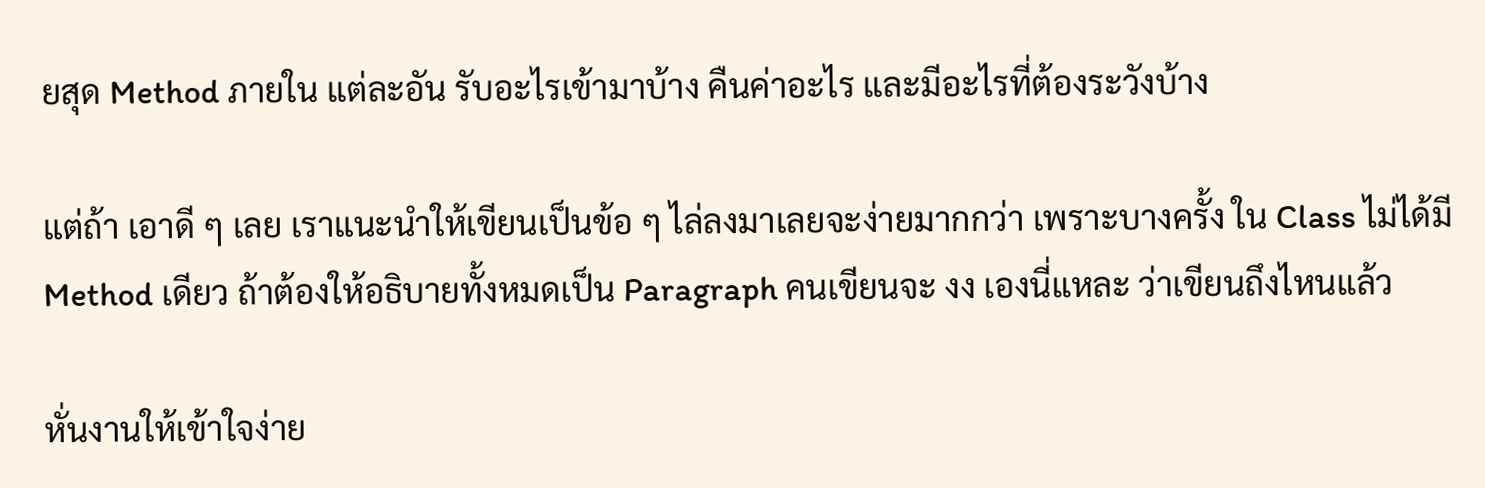ยสุด Method ภายใน แต่ละอัน รับอะไรเข้ามาบ้าง คืนค่าอะไร และมีอะไรที่ต้องระวังบ้าง

แต่ถ้า เอาดี ๆ เลย เราแนะนำให้เขียนเป็นข้อ ๆ ไล่ลงมาเลยจะง่ายมากกว่า เพราะบางครั้ง ใน Class ไม่ได้มี Method เดียว ถ้าต้องให้อธิบายทั้งหมดเป็น Paragraph คนเขียนจะ งง เองนี่แหละ ว่าเขียนถึงไหนแล้ว

หั่นงานให้เข้าใจง่าย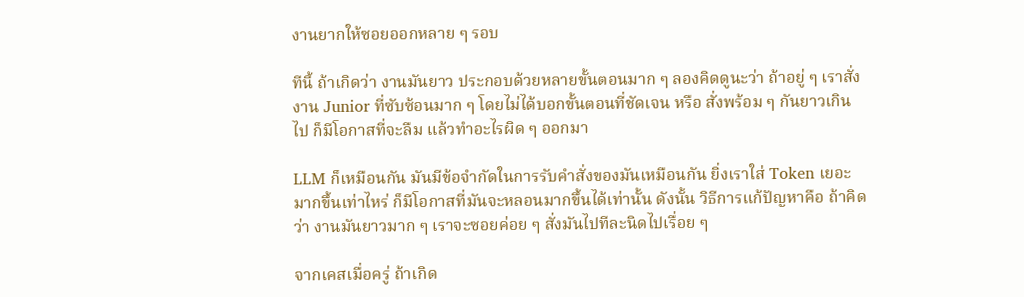งานยากให้ซอยออกหลาย ๆ รอบ

ทีนี้ ถ้าเกิดว่า งานมันยาว ประกอบด้วยหลายขั้นตอนมาก ๆ ลองคิดดูนะว่า ถ้าอยู่ ๆ เราสั่งงาน Junior ที่ซับซ้อนมาก ๆ โดยไม่ได้บอกขั้นตอนที่ชัดเจน หรือ สั่งพร้อม ๆ กันยาวเกินไป ก็มีโอกาสที่จะลืม แล้วทำอะไรผิด ๆ ออกมา

LLM ก็เหมือนกัน มันมีข้อจำกัดในการรับคำสั่งของมันเหมือนกัน ยิ่งเราใส่ Token เยอะมากขึ้นเท่าไหร่ ก็มีโอกาสที่มันจะหลอนมากขึ้นได้เท่านั้น ดังนั้น วิธีการแก้ปัญหาคือ ถ้าคิดว่า งานมันยาวมาก ๆ เราจะซอยค่อย ๆ สั่งมันไปทีละนิดไปเรื่อย ๆ

จากเคสเมื่อครู่ ถ้าเกิด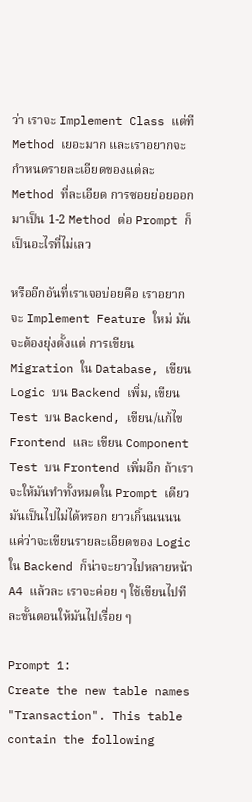ว่า เราจะ Implement Class แต่ที Method เยอะมาก และเราอยากจะกำหนดรายละเอียดของแต่ละ Method ที่ละเอียด การซอยย่อยออกมาเป็น 1-2 Method ต่อ Prompt ก็เป็นอะไรที่ไม่เลว

หรืออีกอันที่เราเจอบ่อยคือ เราอยากจะ Implement Feature ใหม่ มันจะต้องยุ่งตั้งแต่ การเขียน Migration ใน Database, เขียน Logic บน Backend เพิ่ม, เขียน Test บน Backend, เขียน/แก้ไข Frontend และ เขียน Component Test บน Frontend เพิ่มอีก ถ้าเราจะให้มันทำทั้งหมดใน Prompt เดียว มันเป็นไปไม่ได้หรอก ยาวเกิ้นนนนน แค่ว่าจะเขียนรายละเอียดของ Logic ใน Backend ก็น่าจะยาวไปหลายหน้า A4 แล้วละ เราจะค่อย ๆ ใช้เขียนไปทีละขั้นตอนให้มันไปเรื่อย ๆ

Prompt 1:
Create the new table names "Transaction". This table contain the following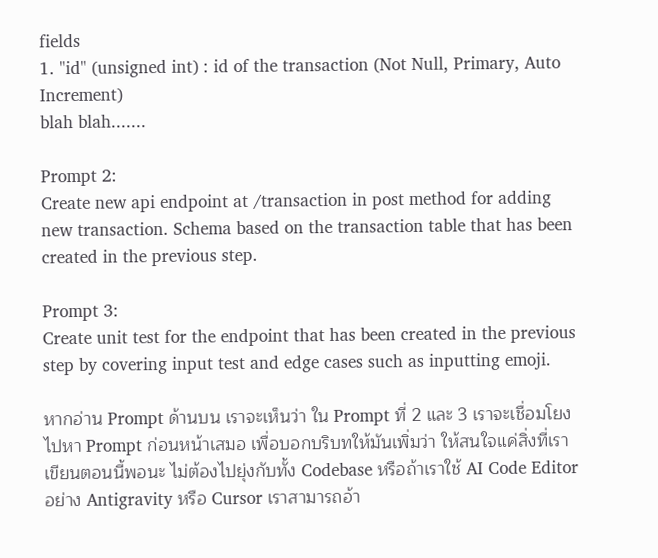fields
1. "id" (unsigned int) : id of the transaction (Not Null, Primary, Auto Increment)
blah blah.......

Prompt 2:
Create new api endpoint at /transaction in post method for adding new transaction. Schema based on the transaction table that has been created in the previous step.

Prompt 3:
Create unit test for the endpoint that has been created in the previous step by covering input test and edge cases such as inputting emoji.

หากอ่าน Prompt ด้านบน เราจะเห็นว่า ใน Prompt ที่ 2 และ 3 เราจะเชื่อมโยงไปหา Prompt ก่อนหน้าเสมอ เพื่อบอกบริบทให้มันเพิ่มว่า ให้สนใจแค่สิ่งที่เราเขียนตอนนี้พอนะ ไม่ต้องไปยุ่งกับทั้ง Codebase หรือถ้าเราใช้ AI Code Editor อย่าง Antigravity หรือ Cursor เราสามารถอ้า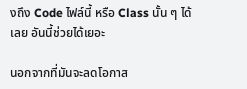งถึง Code ไฟล์นี้ หรือ Class นั้น ๆ ได้เลย อันนี้ช่วยได้เยอะ

นอกจากที่มันจะลดโอกาส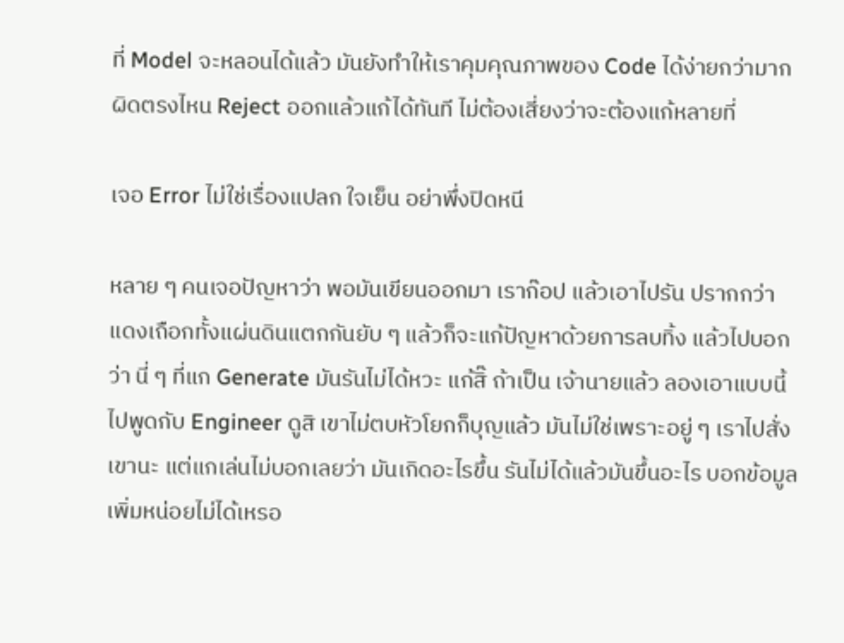ที่ Model จะหลอนได้แล้ว มันยังทำให้เราคุมคุณภาพของ Code ได้ง่ายกว่ามาก ผิดตรงไหน Reject ออกแล้วแก้ได้ทันที ไม่ต้องเสี่ยงว่าจะต้องแก้หลายที่

เจอ Error ไม่ใช่เรื่องแปลก ใจเย็น อย่าพึ่งปิดหนี

หลาย ๆ คนเจอปัญหาว่า พอมันเขียนออกมา เราก๊อป แล้วเอาไปรัน ปรากกว่า แดงเถือกทั้งแผ่นดินแตกกันยับ ๆ แล้วก็จะแก้ปัญหาด้วยการลบทิ้ง แล้วไปบอกว่า นี่ ๆ ที่แก Generate มันรันไม่ได้หวะ แก้สิ๊ ถ้าเป็น เจ้านายแล้ว ลองเอาแบบนี้ไปพูดกับ Engineer ดูสิ เขาไม่ตบหัวโยกก็บุญแล้ว มันไม่ใช่เพราะอยู่ ๆ เราไปสั่งเขานะ แต่แกเล่นไม่บอกเลยว่า มันเกิดอะไรขึ้น รันไม่ได้แล้วมันขึ้นอะไร บอกข้อมูลเพิ่มหน่อยไม่ได้เหรอ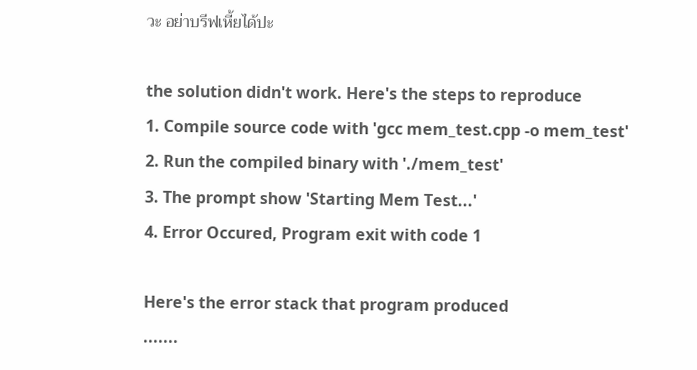วะ อย่าบรีฟเหี้ยได้ปะ

the solution didn't work. Here's the steps to reproduce
1. Compile source code with 'gcc mem_test.cpp -o mem_test'
2. Run the compiled binary with './mem_test'
3. The prompt show 'Starting Mem Test...'
4. Error Occured, Program exit with code 1

Here's the error stack that program produced
.......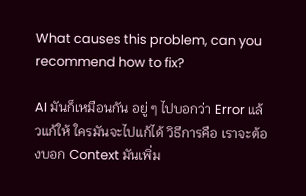What causes this problem, can you recommend how to fix?

AI มันก็เหมือนกัน อยู่ ๆ ไปบอกว่า Error แล้วแก้ให้ ใครมันจะไปแก้ได้ วิธีการคือ เราจะต้องบอก Context มันเพิ่ม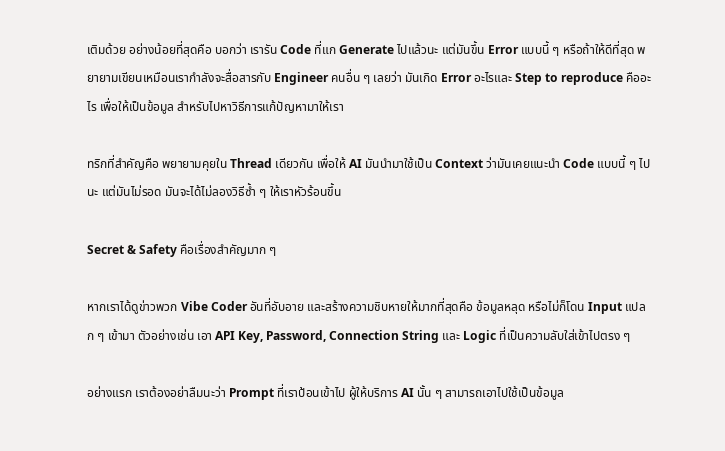เติมด้วย อย่างน้อยที่สุดคือ บอกว่า เรารัน Code ที่แก Generate ไปแล้วนะ แต่มันขึ้น Error แบบนี้ ๆ หรือถ้าให้ดีที่สุด พยายามเขียนเหมือนเรากำลังจะสื่อสารกับ Engineer คนอื่น ๆ เลยว่า มันเกิด Error อะไรและ Step to reproduce คืออะไร เพื่อให้เป็นข้อมูล สำหรับไปหาวิธีการแก้ปัญหามาให้เรา

ทริกที่สำคัญคือ พยายามคุยใน Thread เดียวกัน เพื่อให้ AI มันนำมาใช้เป็น Context ว่ามันเคยแนะนำ Code แบบนี้ ๆ ไปนะ แต่มันไม่รอด มันจะได้ไม่ลองวิธีซ้ำ ๆ ให้เราหัวร้อนขึ้น

Secret & Safety คือเรื่องสำคัญมาก ๆ

หากเราได้ดูข่าวพวก Vibe Coder อันที่อับอาย และสร้างความชิบหายให้มากที่สุดคือ ข้อมูลหลุด หรือไม่ก็โดน Input แปลก ๆ เข้ามา ตัวอย่างเช่น เอา API Key, Password, Connection String และ Logic ที่เป็นความลับใส่เข้าไปตรง ๆ

อย่างแรก เราต้องอย่าลืมนะว่า Prompt ที่เราป้อนเข้าไป ผู้ให้บริการ AI นั้น ๆ สามารถเอาไปใช้เป็นข้อมูล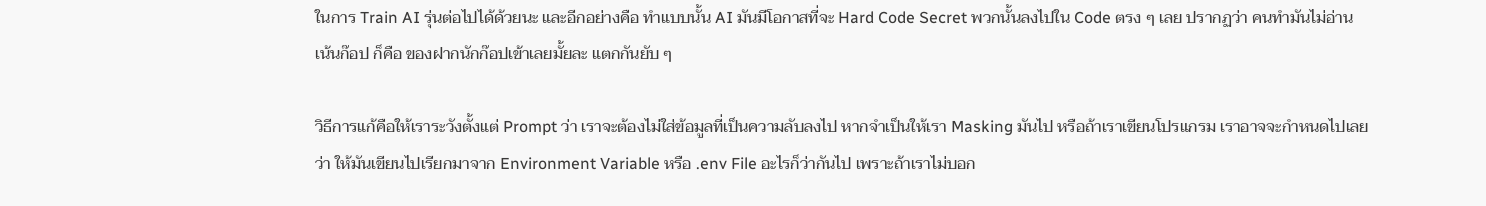ในการ Train AI รุ่นต่อไปได้ด้วยนะ และอีกอย่างคือ ทำแบบนั้น AI มันมีโอกาสที่จะ Hard Code Secret พวกนั้นลงไปใน Code ตรง ๆ เลย ปรากฏว่า คนทำมันไม่อ่าน เน้นก๊อป ก็คือ ของฝากนักก๊อปเข้าเลยมั้ยละ แตกกันยับ ๆ

วิธีการแก้คือให้เราระวังตั้งแต่ Prompt ว่า เราจะต้องไม่ใส่ข้อมูลที่เป็นความลับลงไป หากจำเป็นให้เรา Masking มันไป หรือถ้าเราเขียนโปรแกรม เราอาจจะกำหนดไปเลยว่า ให้มันเขียนไปเรียกมาจาก Environment Variable หรือ .env File อะไรก็ว่ากันไป เพราะถ้าเราไม่บอก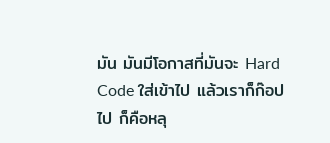มัน มันมีโอกาสที่มันจะ Hard Code ใส่เข้าไป แล้วเราก็ก๊อปไป ก็คือหลุ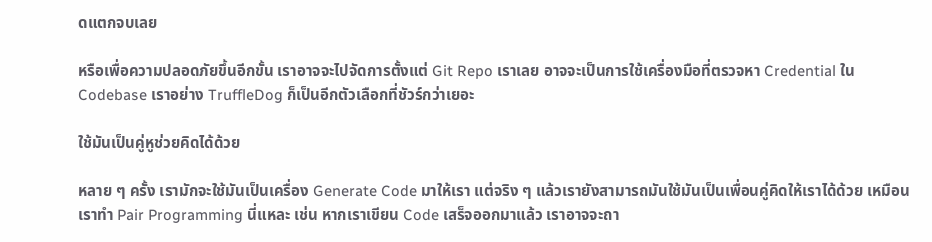ดแตกจบเลย

หรือเพื่อความปลอดภัยขึ้นอีกขั้น เราอาจจะไปจัดการตั้งแต่ Git Repo เราเลย อาจจะเป็นการใช้เครื่องมือที่ตรวจหา Credential ใน Codebase เราอย่าง TruffleDog ก็เป็นอีกตัวเลือกที่ชัวร์กว่าเยอะ

ใช้มันเป็นคู่หูช่วยคิดได้ด้วย

หลาย ๆ ครั้ง เรามักจะใช้มันเป็นเครื่อง Generate Code มาให้เรา แต่จริง ๆ แล้วเรายังสามารถมันใช้มันเป็นเพื่อนคู่คิดให้เราได้ด้วย เหมือนเราทำ Pair Programming นี่แหละ เช่น หากเราเขียน Code เสร็จออกมาแล้ว เราอาจจะถา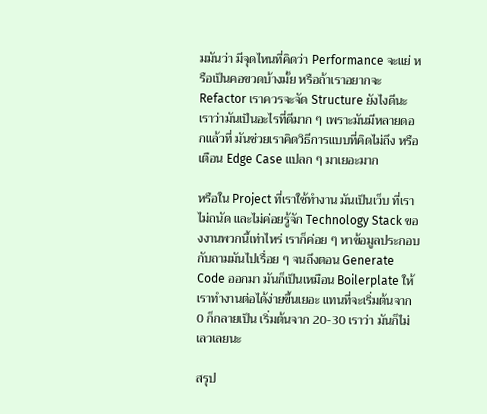มมันว่า มีจุดไหนที่คิดว่า Performance จะแย่ หรือเป็นคอขวดบ้างมั้ย หรือถ้าเราอยากจะ Refactor เราควรจะจัด Structure ยังไงดีนะ เราว่ามันเป็นอะไรที่ดีมาก ๆ เพราะมันมีหลายดอกแล้วที่ มันช่วยเราคิดวิธีการแบบที่คิดไม่ถึง หรือเตือน Edge Case แปลก ๆ มาเยอะมาก

หรือใน Project ที่เราใช้ทำงาน มันเป็นเว็บ ที่เราไม่ถนัด และไม่ค่อยรู้จัก Technology Stack ของงานพวกนี้เท่าไหร่ เราก็ค่อย ๆ หาข้อมูลประกอบกับถามมันไปเรื่อย ๆ จนถึงตอน Generate Code ออกมา มันก็เป็นเหมือน Boilerplate ให้เราทำงานต่อได้ง่ายขึ้นเยอะ แทนที่จะเริ่มต้นจาก 0 ก็กลายเป็น เริ่มต้นจาก 20-30 เราว่า มันก็ไม่เลวเลยนะ

สรุป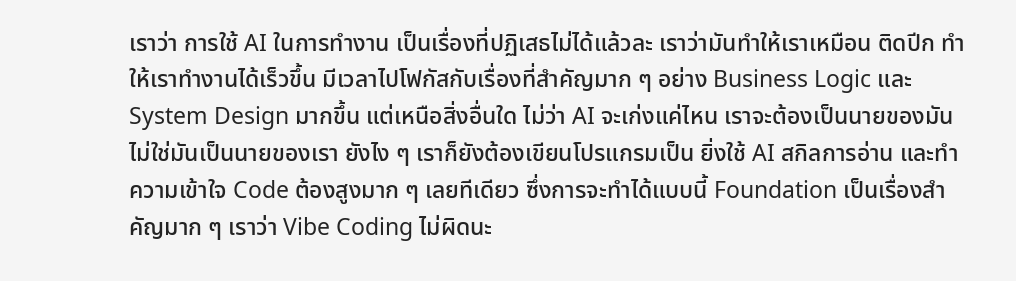เราว่า การใช้ AI ในการทำงาน เป็นเรื่องที่ปฏิเสธไม่ได้แล้วละ เราว่ามันทำให้เราเหมือน ติดปีก ทำให้เราทำงานได้เร็วขึ้น มีเวลาไปโฟกัสกับเรื่องที่สำคัญมาก ๆ อย่าง Business Logic และ System Design มากขึ้น แต่เหนือสิ่งอื่นใด ไม่ว่า AI จะเก่งแค่ไหน เราจะต้องเป็นนายของมัน ไม่ใช่มันเป็นนายของเรา ยังไง ๆ เราก็ยังต้องเขียนโปรแกรมเป็น ยิ่งใช้ AI สกิลการอ่าน และทำความเข้าใจ Code ต้องสูงมาก ๆ เลยทีเดียว ซึ่งการจะทำได้แบบนี้ Foundation เป็นเรื่องสำคัญมาก ๆ เราว่า Vibe Coding ไม่ผิดนะ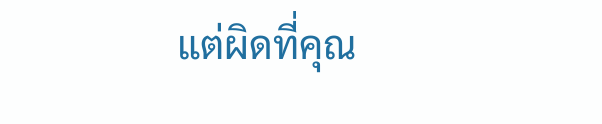แต่ผิดที่คุณ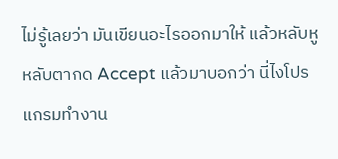ไม่รู้เลยว่า มันเขียนอะไรออกมาให้ แล้วหลับหู หลับตากด Accept แล้วมาบอกว่า นี่ไงโปรแกรมทำงาน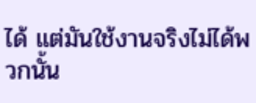ได้ แต่มันใช้งานจริงไม่ได้พวกนั้น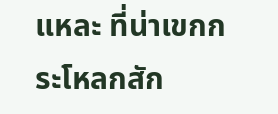แหละ ที่น่าเขกกระโหลกสัก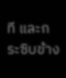ที และกระซิบข้าง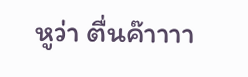หูว่า ตื่นค๊าาาา